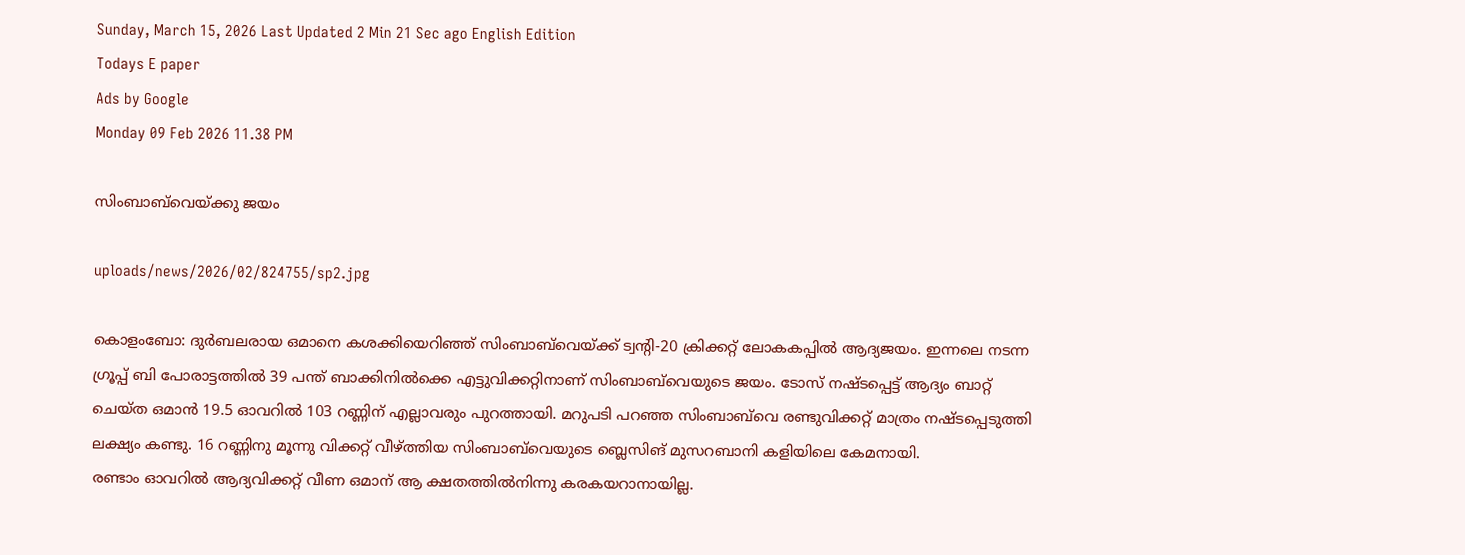Sunday, March 15, 2026 Last Updated 2 Min 21 Sec ago English Edition
Todays E paper
Ads by Google
Monday 09 Feb 2026 11.38 PM

സിംബാബ്‌വെയ്‌ക്കു ജയം

uploads/news/2026/02/824755/sp2.jpg

കൊളംബോ: ദുര്‍ബലരായ ഒമാനെ കശക്കിയെറിഞ്ഞ്‌ സിംബാബ്‌വെയ്‌ക്ക് ട്വന്റി-20 ക്രിക്കറ്റ്‌ ലോകകപ്പില്‍ ആദ്യജയം. ഇന്നലെ നടന്ന ഗ്രൂപ്പ്‌ ബി പോരാട്ടത്തില്‍ 39 പന്ത്‌ ബാക്കിനില്‍ക്കെ എട്ടുവിക്കറ്റിനാണ്‌ സിംബാബ്‌വെയുടെ ജയം. ടോസ്‌ നഷ്‌ടപ്പെട്ട്‌ ആദ്യം ബാറ്റ്‌ ചെയ്‌ത ഒമാന്‍ 19.5 ഓവറില്‍ 103 റണ്ണിന്‌ എല്ലാവരും പുറത്തായി. മറുപടി പറഞ്ഞ സിംബാബ്‌വെ രണ്ടുവിക്കറ്റ്‌ മാത്രം നഷ്‌ടപ്പെടുത്തി ലക്ഷ്യം കണ്ടു. 16 റണ്ണിനു മൂന്നു വിക്കറ്റ്‌ വീഴ്‌ത്തിയ സിംബാബ്‌വെയുടെ ബ്ലെസിങ്‌ മുസറബാനി കളിയിലെ കേമനായി.
രണ്ടാം ഓവറില്‍ ആദ്യവിക്കറ്റ്‌ വീണ ഒമാന്‌ ആ ക്ഷതത്തില്‍നിന്നു കരകയറാനായില്ല.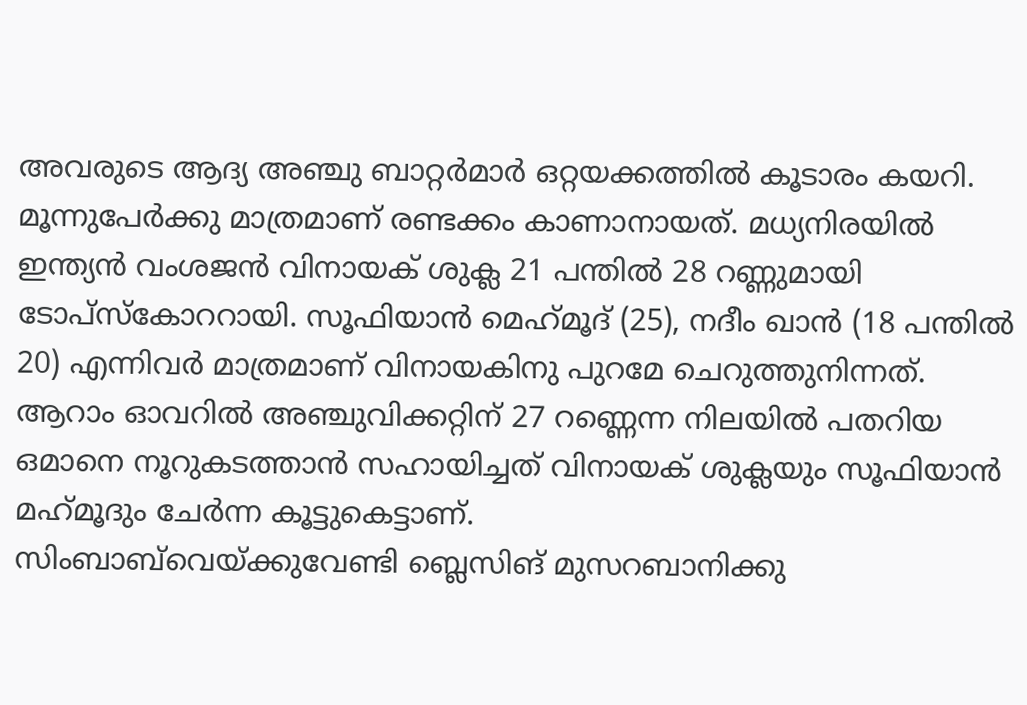അവരുടെ ആദ്യ അഞ്ചു ബാറ്റര്‍മാര്‍ ഒറ്റയക്കത്തില്‍ കൂടാരം കയറി. മൂന്നുപേര്‍ക്കു മാത്രമാണ്‌ രണ്ടക്കം കാണാനായത്‌. മധ്യനിരയില്‍ ഇന്ത്യന്‍ വംശജന്‍ വിനായക്‌ ശുക്ല 21 പന്തില്‍ 28 റണ്ണുമായി ടോപ്‌സ്കോററായി. സൂഫിയാന്‍ മെഹ്‌മൂദ്‌ (25), നദീം ഖാന്‍ (18 പന്തില്‍ 20) എന്നിവര്‍ മാത്രമാണ്‌ വിനായകിനു പുറമേ ചെറുത്തുനിന്നത്‌. ആറാം ഓവറില്‍ അഞ്ചുവിക്കറ്റിന്‌ 27 റണ്ണെന്ന നിലയില്‍ പതറിയ ഒമാനെ നൂറുകടത്താന്‍ സഹായിച്ചത്‌ വിനായക്‌ ശുക്ലയും സൂഫിയാന്‍ മഹ്‌മൂദും ചേര്‍ന്ന കൂട്ടുകെട്ടാണ്‌.
സിംബാബ്‌വെയ്‌ക്കുവേണ്ടി ബ്ലെസിങ്‌ മുസറബാനിക്കു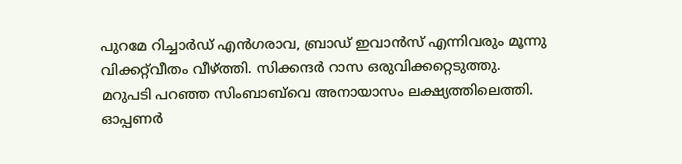പുറമേ റിച്ചാര്‍ഡ്‌ എന്‍ഗരാവ, ബ്രാഡ്‌ ഇവാന്‍സ്‌ എന്നിവരും മൂന്നു വിക്കറ്റ്‌വീതം വീഴ്‌ത്തി. സിക്കന്ദര്‍ റാസ ഒരുവിക്കറ്റെടുത്തു.
മറുപടി പറഞ്ഞ സിംബാബ്‌വെ അനായാസം ലക്ഷ്യത്തിലെത്തി. ഓപ്പണര്‍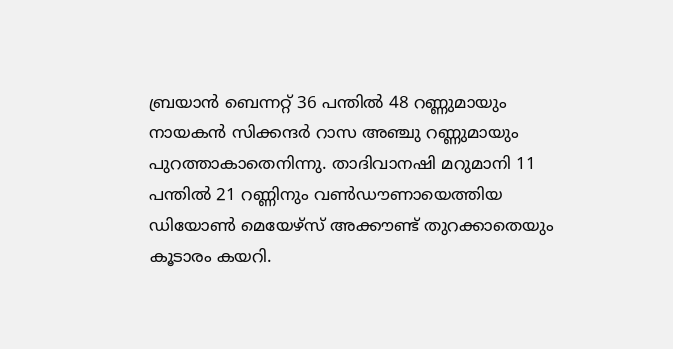ബ്രയാന്‍ ബെന്നറ്റ്‌ 36 പന്തില്‍ 48 റണ്ണുമായും നായകന്‍ സിക്കന്ദര്‍ റാസ അഞ്ചു റണ്ണുമായും പുറത്താകാതെനിന്നു. താദിവാനഷി മറുമാനി 11 പന്തില്‍ 21 റണ്ണിനും വണ്‍ഡൗണായെത്തിയ ഡിയോണ്‍ മെയേഴ്‌സ് അക്കൗണ്ട്‌ തുറക്കാതെയും കൂടാരം കയറി.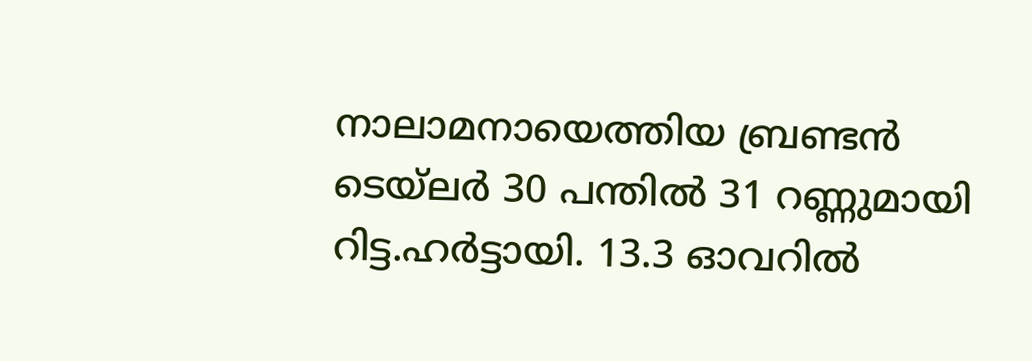നാലാമനായെത്തിയ ബ്രണ്ടന്‍ ടെയ്‌ലര്‍ 30 പന്തില്‍ 31 റണ്ണുമായി റിട്ട.ഹര്‍ട്ടായി. 13.3 ഓവറില്‍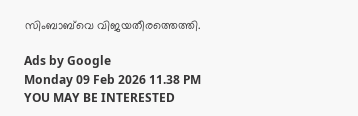സിംബാബ്‌വെ വിജയതീരത്തെത്തി.

Ads by Google
Monday 09 Feb 2026 11.38 PM
YOU MAY BE INTERESTED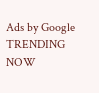Ads by Google
TRENDING NOW